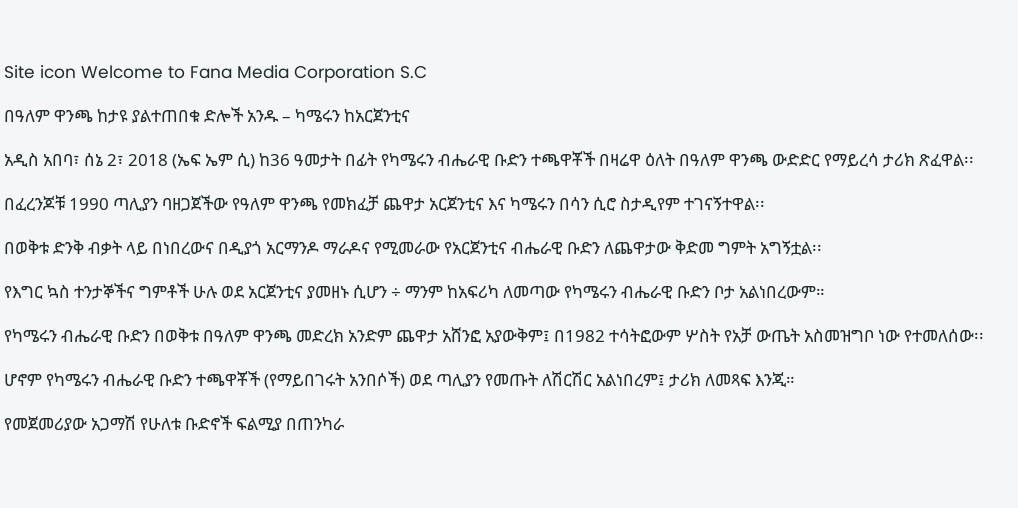Site icon Welcome to Fana Media Corporation S.C

በዓለም ዋንጫ ከታዩ ያልተጠበቁ ድሎች አንዱ – ካሜሩን ከአርጀንቲና

አዲስ አበባ፣ ሰኔ 2፣ 2018 (ኤፍ ኤም ሲ) ከ36 ዓመታት በፊት የካሜሩን ብሔራዊ ቡድን ተጫዋቾች በዛሬዋ ዕለት በዓለም ዋንጫ ውድድር የማይረሳ ታሪክ ጽፈዋል፡፡

በፈረንጆቹ 1990 ጣሊያን ባዘጋጀችው የዓለም ዋንጫ የመክፈቻ ጨዋታ አርጀንቲና እና ካሜሩን በሳን ሲሮ ስታዲየም ተገናኝተዋል፡፡

በወቅቱ ድንቅ ብቃት ላይ በነበረውና በዲያጎ አርማንዶ ማራዶና የሚመራው የአርጀንቲና ብሔራዊ ቡድን ለጨዋታው ቅድመ ግምት አግኝቷል፡፡

የእግር ኳስ ተንታኞችና ግምቶች ሁሉ ወደ አርጀንቲና ያመዘኑ ሲሆን ÷ ማንም ከአፍሪካ ለመጣው የካሜሩን ብሔራዊ ቡድን ቦታ አልነበረውም።

የካሜሩን ብሔራዊ ቡድን በወቅቱ በዓለም ዋንጫ መድረክ አንድም ጨዋታ አሸንፎ አያውቅም፤ በ1982 ተሳትፎውም ሦስት የአቻ ውጤት አስመዝግቦ ነው የተመለሰው፡፡

ሆኖም የካሜሩን ብሔራዊ ቡድን ተጫዋቾች (የማይበገሩት አንበሶች) ወደ ጣሊያን የመጡት ለሽርሽር አልነበረም፤ ታሪክ ለመጻፍ እንጂ።

የመጀመሪያው አጋማሽ የሁለቱ ቡድኖች ፍልሚያ በጠንካራ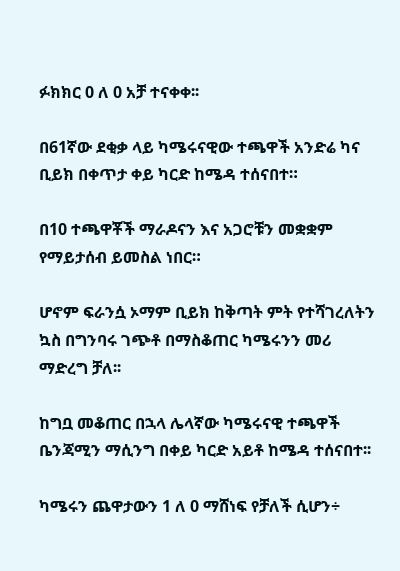ፉክክር 0 ለ 0 አቻ ተናቀቀ፡፡

በ61ኛው ደቂቃ ላይ ካሜሩናዊው ተጫዋች አንድሬ ካና ቢይክ በቀጥታ ቀይ ካርድ ከሜዳ ተሰናበተ።

በ10 ተጫዋቾች ማራዶናን እና አጋሮቹን መቋቋም የማይታሰብ ይመስል ነበር።

ሆኖም ፍራንሷ ኦማም ቢይክ ከቅጣት ምት የተሻገረለትን ኳስ በግንባሩ ገጭቶ በማስቆጠር ካሜሩንን መሪ ማድረግ ቻለ፡፡

ከግቧ መቆጠር በኋላ ሌላኛው ካሜሩናዊ ተጫዋች ቤንጃሚን ማሲንግ በቀይ ካርድ አይቶ ከሜዳ ተሰናበተ፡፡

ካሜሩን ጨዋታውን 1 ለ 0 ማሸነፍ የቻለች ሲሆን÷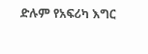ድሉም የአፍሪካ እግር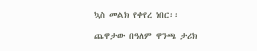ኳስ መልክ የቀየረ ነበር፡፡

ጨዋታው በዓለም ዋንጫ ታሪክ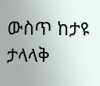ውስጥ ከታዩ ታላላቅ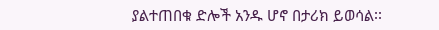ያልተጠበቁ ድሎች አንዱ ሆኖ በታሪክ ይወሳል፡፡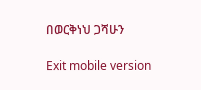በወርቅነህ ጋሻሁን

Exit mobile version